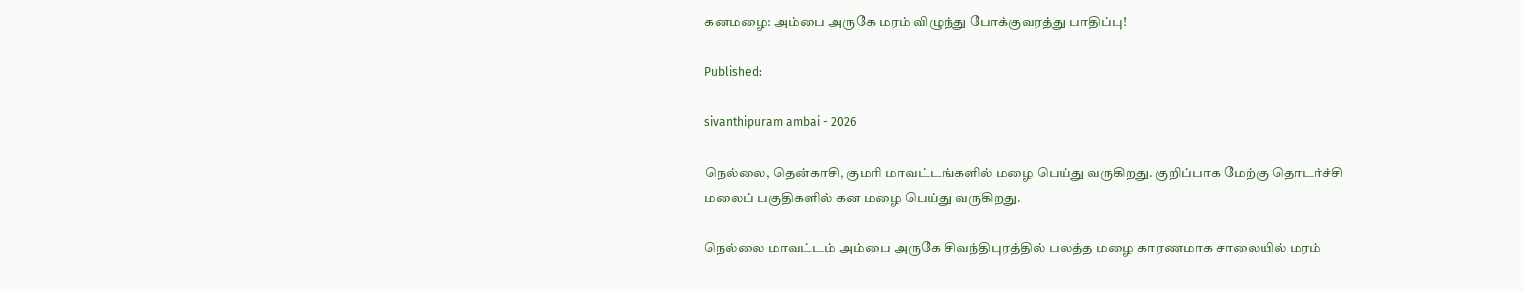கனமழை: அம்பை அருகே மரம் விழுந்து போக்குவரத்து பாதிப்பு!

Published:

sivanthipuram ambai - 2026

நெல்லை, தென்காசி, குமரி மாவட்டங்களில் மழை பெய்து வருகிறது. குறிப்பாக மேற்கு தொடர்ச்சி மலைப் பகுதிகளில் கன மழை பெய்து வருகிறது.

நெல்லை மாவட்டம் அம்பை அருகே சிவந்திபுரத்தில் பலத்த மழை காரணமாக சாலையில் மரம்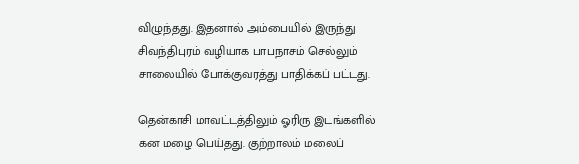விழுந்தது. இதனால் அம்பையில் இருந்து சிவந்திபுரம் வழியாக பாபநாசம் செல்லும் சாலையில் போக்குவரத்து பாதிக்கப் பட்டது.

தென்காசி மாவட்டத்திலும் ஓரிரு இடங்களில் கன மழை பெய்தது. குற்றாலம் மலைப்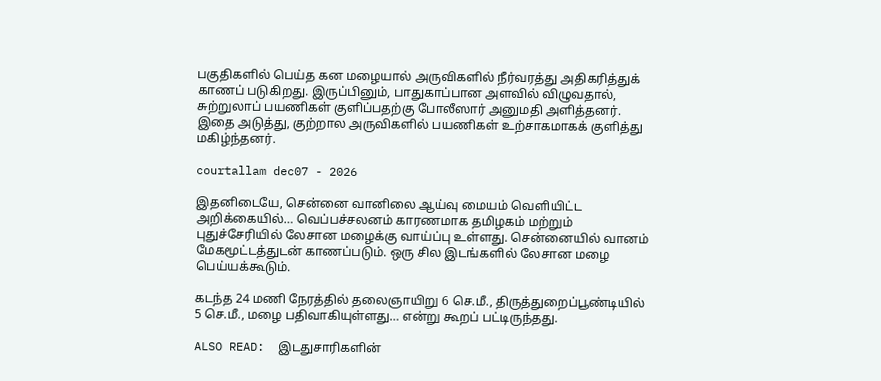பகுதிகளில் பெய்த கன மழையால் அருவிகளில் நீர்வரத்து அதிகரித்துக் காணப் படுகிறது. இருப்பினும், பாதுகாப்பான அளவில் விழுவதால், சுற்றுலாப் பயணிகள் குளிப்பதற்கு போலீஸார் அனுமதி அளித்தனர். இதை அடுத்து, குற்றால அருவிகளில் பயணிகள் உற்சாகமாகக் குளித்து மகிழ்ந்தனர்.

courtallam dec07 - 2026

இதனிடையே, சென்னை வானிலை ஆய்வு மையம் வெளியிட்ட அறிக்கையில்… வெப்பச்சலனம் காரணமாக தமிழகம் மற்றும் புதுச்சேரியில் லேசான மழைக்கு வாய்ப்பு உள்ளது. சென்னையில் வானம் மேகமூட்டத்துடன் காணப்படும். ஒரு சில இடங்களில் லேசான மழை பெய்யக்கூடும்.

கடந்த 24 மணி நேரத்தில் தலைஞாயிறு 6 செ.மீ., திருத்துறைப்பூண்டியில் 5 செ.மீ., மழை பதிவாகியுள்ளது… என்று கூறப் பட்டிருந்தது.

ALSO READ:  இடதுசாரிகளின்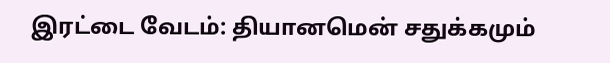இரட்டை வேடம்: தியானமென் சதுக்கமும்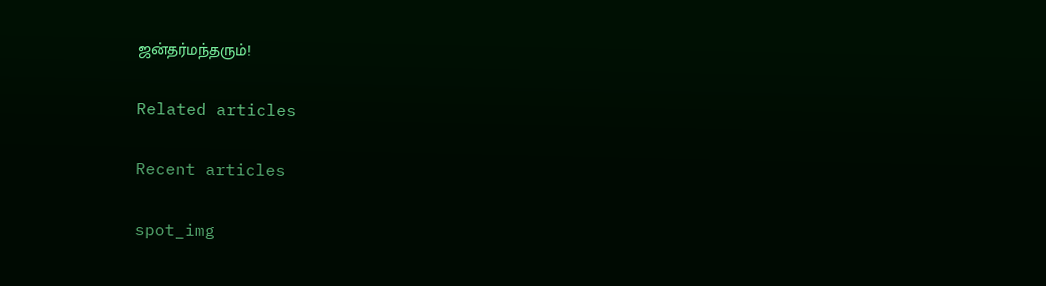ஜன்தர்மந்தரும்!

Related articles

Recent articles

spot_img